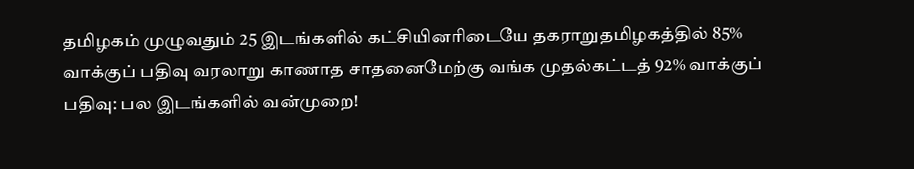தமிழகம் முழுவதும் 25 இடங்களில் கட்சியினரிடையே தகராறுதமிழகத்தில் 85% வாக்குப் பதிவு வரலாறு காணாத சாதனைமேற்கு வங்க முதல்கட்டத் 92% வாக்குப் பதிவு: பல இடங்களில் வன்முறை!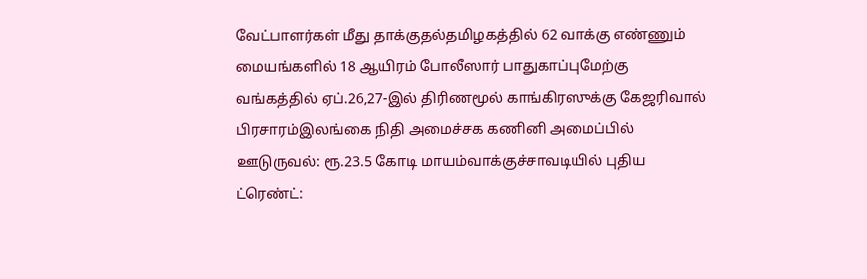வேட்பாளர்கள் மீது தாக்குதல்தமிழகத்தில் 62 வாக்கு எண்ணும் மையங்களில் 18 ஆயிரம் போலீஸார் பாதுகாப்புமேற்கு வங்கத்தில் ஏப்.26,27-இல் திரிணமூல் காங்கிரஸுக்கு கேஜரிவால் பிரசாரம்இலங்கை நிதி அமைச்சக கணினி அமைப்பில் ஊடுருவல்: ரூ.23.5 கோடி மாயம்வாக்குச்சாவடியில் புதிய ட்ரெண்ட்: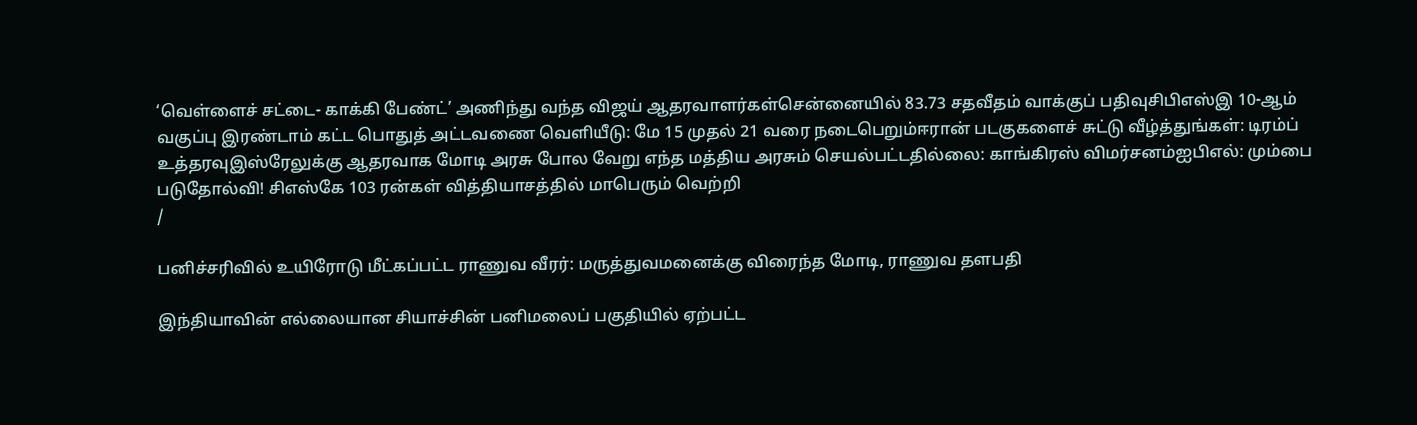‘வெள்ளைச் சட்டை- காக்கி பேண்ட்’ அணிந்து வந்த விஜய் ஆதரவாளர்கள்சென்னையில் 83.73 சதவீதம் வாக்குப் பதிவுசிபிஎஸ்இ 10-ஆம் வகுப்பு இரண்டாம் கட்ட பொதுத் அட்டவணை வெளியீடு: மே 15 முதல் 21 வரை நடைபெறும்ஈரான் படகுகளைச் சுட்டு வீழ்த்துங்கள்: டிரம்ப் உத்தரவுஇஸ்ரேலுக்கு ஆதரவாக மோடி அரசு போல வேறு எந்த மத்திய அரசும் செயல்பட்டதில்லை: காங்கிரஸ் விமர்சனம்ஐபிஎல்: மும்பை படுதோல்வி! சிஎஸ்கே 103 ரன்கள் வித்தியாசத்தில் மாபெரும் வெற்றி
/

பனிச்சரிவில் உயிரோடு மீட்கப்பட்ட ராணுவ வீரர்: மருத்துவமனைக்கு விரைந்த மோடி, ராணுவ தளபதி

இந்தியாவின் எல்லையான சியாச்சின் பனிமலைப் பகுதியில் ஏற்பட்ட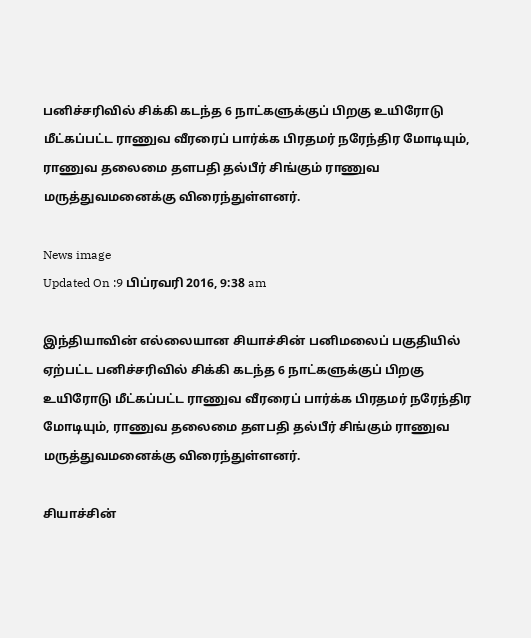பனிச்சரிவில் சிக்கி கடந்த 6 நாட்களுக்குப் பிறகு உயிரோடு மீட்கப்பட்ட ராணுவ வீரரைப் பார்க்க பிரதமர் நரேந்திர மோடியும், ராணுவ தலைமை தளபதி தல்பீர் சிங்கும் ராணுவ மருத்துவமனைக்கு விரைந்துள்ளனர்.

News image
Updated On :9 பிப்ரவரி 2016, 9:38 am

இந்தியாவின் எல்லையான சியாச்சின் பனிமலைப் பகுதியில் ஏற்பட்ட பனிச்சரிவில் சிக்கி கடந்த 6 நாட்களுக்குப் பிறகு உயிரோடு மீட்கப்பட்ட ராணுவ வீரரைப் பார்க்க பிரதமர் நரேந்திர மோடியும், ராணுவ தலைமை தளபதி தல்பீர் சிங்கும் ராணுவ மருத்துவமனைக்கு விரைந்துள்ளனர்.

சியாச்சின்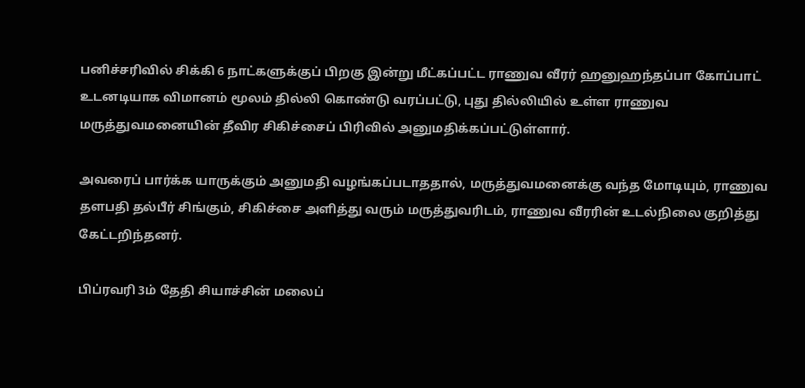பனிச்சரிவில் சிக்கி 6 நாட்களுக்குப் பிறகு இன்று மீட்கப்பட்ட ராணுவ வீரர் ஹனுஹந்தப்பா கோப்பாட் உடனடியாக விமானம் மூலம் தில்லி கொண்டு வரப்பட்டு, புது தில்லியில் உள்ள ராணுவ மருத்துவமனையின் தீவிர சிகிச்சைப் பிரிவில் அனுமதிக்கப்பட்டுள்ளார்.

அவரைப் பார்க்க யாருக்கும் அனுமதி வழங்கப்படாததால், மருத்துவமனைக்கு வந்த மோடியும், ராணுவ தளபதி தல்பீர் சிங்கும், சிகிச்சை அளித்து வரும் மருத்துவரிடம், ராணுவ வீரரின் உடல்நிலை குறித்து கேட்டறிந்தனர்.

பிப்ரவரி 3ம் தேதி சியாச்சின் மலைப்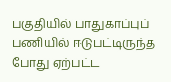பகுதியில் பாதுகாப்புப் பணியில் ஈடுபட்டிருந்த போது ஏற்பட்ட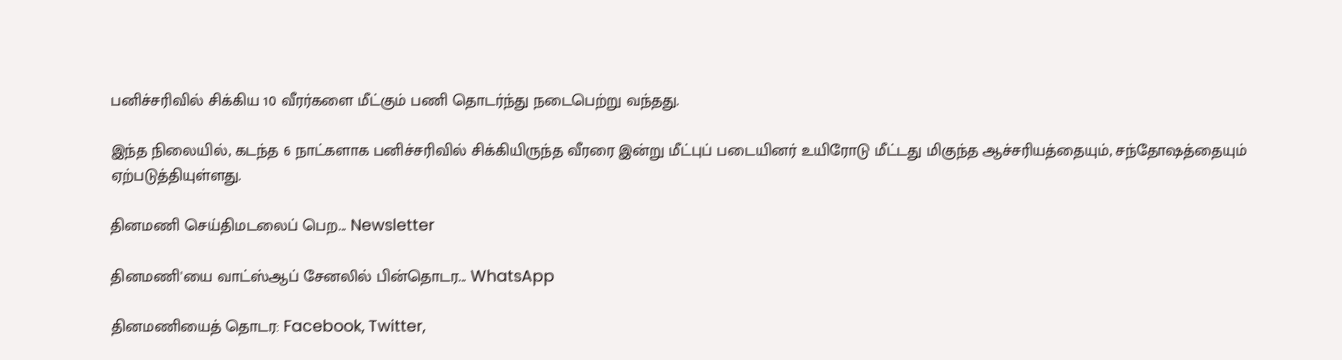பனிச்சரிவில் சிக்கிய 10 வீரர்களை மீட்கும் பணி தொடர்ந்து நடைபெற்று வந்தது.

இந்த நிலையில், கடந்த 6 நாட்களாக பனிச்சரிவில் சிக்கியிருந்த வீரரை இன்று மீட்புப் படையினர் உயிரோடு மீட்டது மிகுந்த ஆச்சரியத்தையும், சந்தோஷத்தையும் ஏற்படுத்தியுள்ளது.

தினமணி செய்திமடலைப் பெற... Newsletter

தினமணி'யை வாட்ஸ்ஆப் சேனலில் பின்தொடர... WhatsApp

தினமணியைத் தொடர: Facebook, Twitter,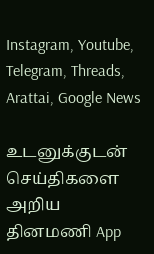Instagram, Youtube, Telegram, Threads, Arattai, Google News

உடனுக்குடன் செய்திகளை அறிய தினமணி App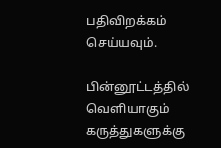பதிவிறக்கம் செய்யவும்.

பின்னூட்டத்தில் வெளியாகும் கருத்துகளுக்கு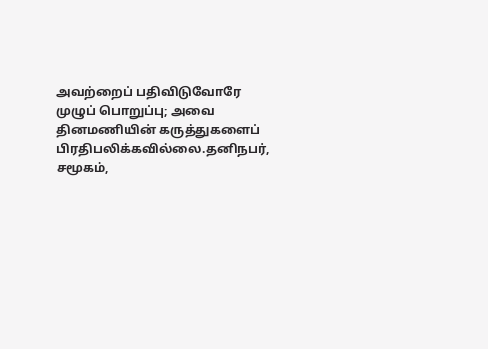அவற்றைப் பதிவிடுவோரே முழுப் பொறுப்பு; அவை தினமணியின் கருத்துகளைப் பிரதிபலிக்கவில்லை.தனிநபர், சமூகம்,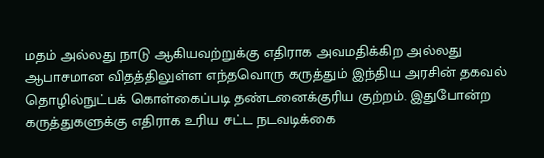மதம் அல்லது நாடு ஆகியவற்றுக்கு எதிராக அவமதிக்கிற அல்லது ஆபாசமான விதத்திலுள்ள எந்தவொரு கருத்தும் இந்திய அரசின் தகவல் தொழில்நுட்பக் கொள்கைப்படி தண்டனைக்குரிய குற்றம். இதுபோன்ற கருத்துகளுக்கு எதிராக உரிய சட்ட நடவடிக்கை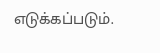எடுக்கப்படும்.